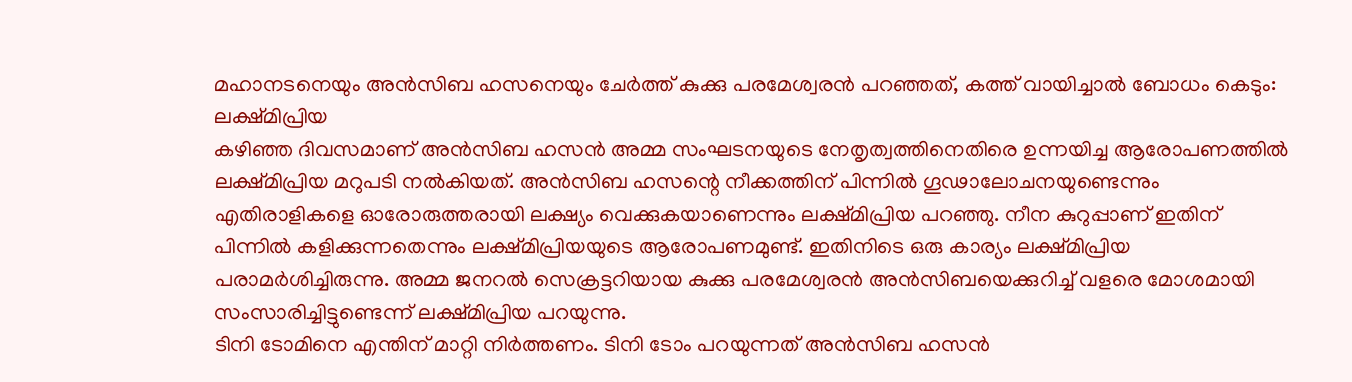മഹാനടനെയും അൻസിബ ഹസനെയും ചേർത്ത് കുക്കു പരമേശ്വരൻ പറഞ്ഞത്, കത്ത് വായിച്ചാൽ ബോധം കെടും: ലക്ഷ്മിപ്രിയ
കഴിഞ്ഞ ദിവസമാണ് അൻസിബ ഹസൻ അമ്മ സംഘടനയുടെ നേതൃത്വത്തിനെതിരെ ഉന്നയിച്ച ആരോപണത്തിൽ ലക്ഷ്മിപ്രിയ മറുപടി നൽകിയത്. അൻസിബ ഹസന്റെ നീക്കത്തിന് പിന്നിൽ ഗൂഢാലോചനയുണ്ടെന്നും എതിരാളികളെ ഓരോരുത്തരായി ലക്ഷ്യം വെക്കുകയാണെന്നും ലക്ഷ്മിപ്രിയ പറഞ്ഞു. നീന കുറുപ്പാണ് ഇതിന് പിന്നിൽ കളിക്കുന്നതെന്നും ലക്ഷ്മിപ്രിയയുടെ ആരോപണമുണ്ട്. ഇതിനിടെ ഒരു കാര്യം ലക്ഷ്മിപ്രിയ പരാമർശിച്ചിരുന്നു. അമ്മ ജനറൽ സെക്രട്ടറിയായ കുക്കു പരമേശ്വരൻ അൻസിബയെക്കുറിച്ച് വളരെ മോശമായി സംസാരിച്ചിട്ടുണ്ടെന്ന് ലക്ഷ്മിപ്രിയ പറയുന്നു.
ടിനി ടോമിനെ എന്തിന് മാറ്റി നിർത്തണം. ടിനി ടോം പറയുന്നത് അൻസിബ ഹസൻ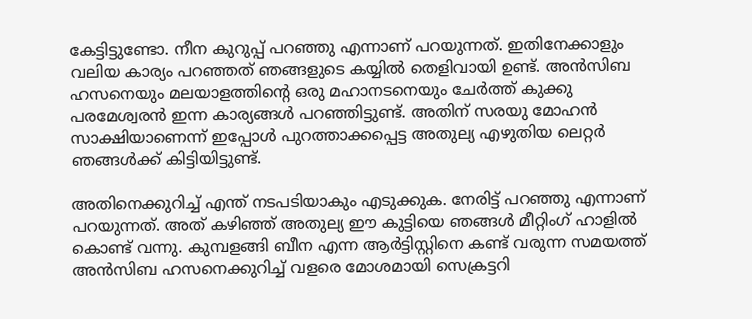കേട്ടിട്ടുണ്ടോ. നീന കുറുപ്പ് പറഞ്ഞു എന്നാണ് പറയുന്നത്. ഇതിനേക്കാളും വലിയ കാര്യം പറഞ്ഞത് ഞങ്ങളുടെ കയ്യിൽ തെളിവായി ഉണ്ട്. അൻസിബ ഹസനെയും മലയാളത്തിന്റെ ഒരു മഹാനടനെയും ചേർത്ത് കുക്കു പരമേശ്വരൻ ഇന്ന കാര്യങ്ങൾ പറഞ്ഞിട്ടുണ്ട്. അതിന് സരയു മോഹൻ സാക്ഷിയാണെന്ന് ഇപ്പോൾ പുറത്താക്കപ്പെട്ട അതുല്യ എഴുതിയ ലെറ്റർ ഞങ്ങൾക്ക് കിട്ടിയിട്ടുണ്ട്.

അതിനെക്കുറിച്ച് എന്ത് നടപടിയാകും എടുക്കുക. നേരിട്ട് പറഞ്ഞു എന്നാണ് പറയുന്നത്. അത് കഴിഞ്ഞ് അതുല്യ ഈ കുട്ടിയെ ഞങ്ങൾ മീറ്റിംഗ് ഹാളിൽ കൊണ്ട് വന്നു. കുമ്പളങ്ങി ബീന എന്ന ആർട്ടിസ്റ്റിനെ കണ്ട് വരുന്ന സമയത്ത് അൻസിബ ഹസനെക്കുറിച്ച് വളരെ മോശമായി സെക്രട്ടറി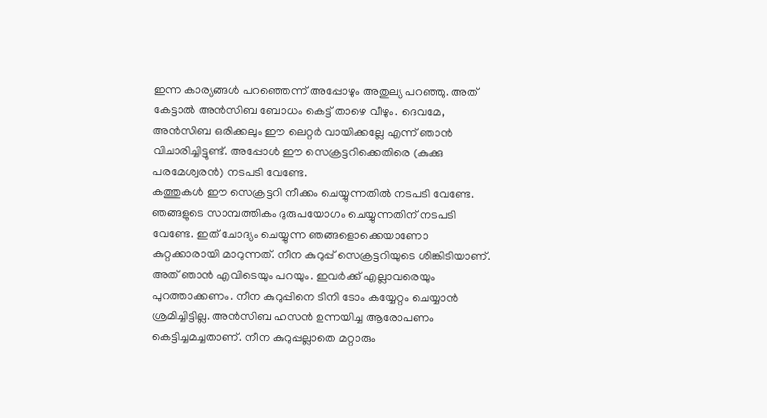ഇന്ന കാര്യങ്ങൾ പറഞ്ഞെന്ന് അപ്പോഴും അതുല്യ പറഞ്ഞു. അത് കേട്ടാൽ അൻസിബ ബോധം കെട്ട് താഴെ വീഴും. ദെവമേ, അൻസിബ ഒരിക്കലും ഈ ലെറ്റർ വായിക്കല്ലേ എന്ന് ഞാൻ വിചാരിച്ചിട്ടുണ്ട്. അപ്പോൾ ഈ സെക്രട്ടറിക്കെതിരെ (കുക്കു പരമേശ്വരൻ) നടപടി വേണ്ടേ.
കത്തുകൾ ഈ സെക്രട്ടറി നീക്കം ചെയ്യുന്നതിൽ നടപടി വേണ്ടേ. ഞങ്ങളുടെ സാമ്പത്തികം ദുരുപയോഗം ചെയ്യുന്നതിന് നടപടി വേണ്ടേ. ഇത് ചോദ്യം ചെയ്യുന്ന ഞങ്ങളൊക്കെയാണോ കുറ്റക്കാരായി മാറുന്നത്. നീന കുറുപ്പ് സെക്രട്ടറിയുടെ ശിങ്കിടിയാണ്. അത് ഞാൻ എവിടെയും പറയും. ഇവർക്ക് എല്ലാവരെയും പുറത്താക്കണം. നീന കുറുപ്പിനെ ടിനി ടോം കയ്യേറ്റം ചെയ്യാൻ ശ്രമിച്ചിട്ടില്ല. അൻസിബ ഹസൻ ഉന്നയിച്ച ആരോപണം കെട്ടിച്ചമച്ചതാണ്. നീന കുറുപ്പല്ലാതെ മറ്റാരും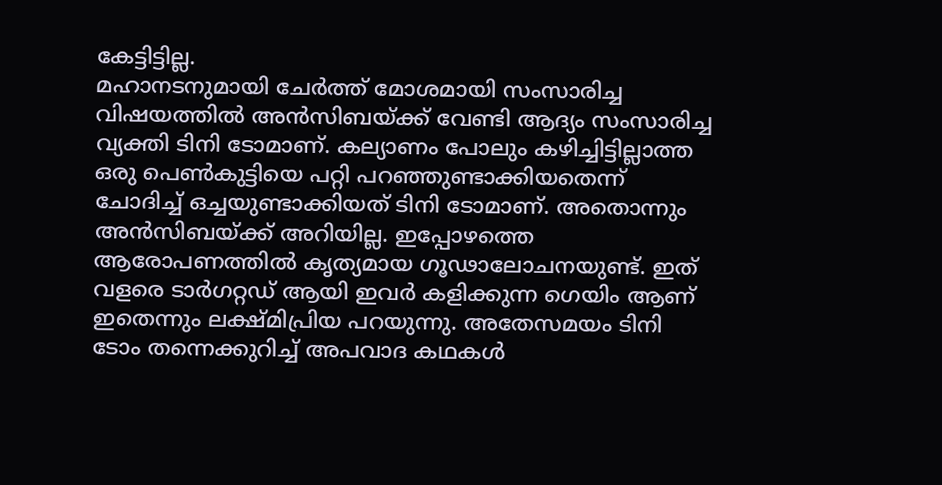കേട്ടിട്ടില്ല.
മഹാനടനുമായി ചേർത്ത് മോശമായി സംസാരിച്ച വിഷയത്തിൽ അൻസിബയ്ക്ക് വേണ്ടി ആദ്യം സംസാരിച്ച വ്യക്തി ടിനി ടോമാണ്. കല്യാണം പോലും കഴിച്ചിട്ടില്ലാത്ത ഒരു പെൺകുട്ടിയെ പറ്റി പറഞ്ഞുണ്ടാക്കിയതെന്ന് ചോദിച്ച് ഒച്ചയുണ്ടാക്കിയത് ടിനി ടോമാണ്. അതൊന്നും അൻസിബയ്ക്ക് അറിയില്ല. ഇപ്പോഴത്തെ ആരോപണത്തിൽ കൃത്യമായ ഗൂഢാലോചനയുണ്ട്. ഇത് വളരെ ടാർഗറ്റഡ് ആയി ഇവർ കളിക്കുന്ന ഗെയിം ആണ് ഇതെന്നും ലക്ഷ്മിപ്രിയ പറയുന്നു. അതേസമയം ടിനി ടോം തന്നെക്കുറിച്ച് അപവാദ കഥകൾ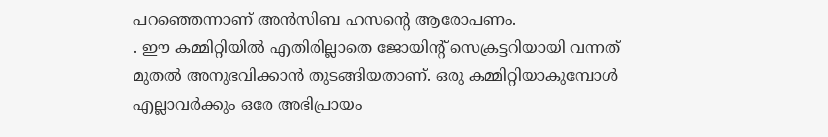പറഞ്ഞെന്നാണ് അൻസിബ ഹസന്റെ ആരോപണം.
. ഈ കമ്മിറ്റിയിൽ എതിരില്ലാതെ ജോയിന്റ് സെക്രട്ടറിയായി വന്നത് മുതൽ അനുഭവിക്കാൻ തുടങ്ങിയതാണ്. ഒരു കമ്മിറ്റിയാകുമ്പോൾ എല്ലാവർക്കും ഒരേ അഭിപ്രായം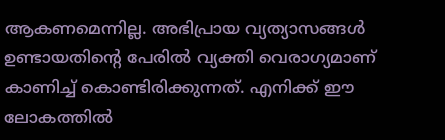ആകണമെന്നില്ല. അഭിപ്രായ വ്യത്യാസങ്ങൾ ഉണ്ടായതിന്റെ പേരിൽ വ്യക്തി വെരാഗ്യമാണ് കാണിച്ച് കൊണ്ടിരിക്കുന്നത്. എനിക്ക് ഈ ലോകത്തിൽ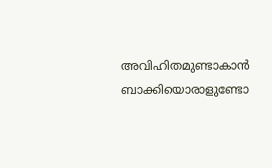അവിഹിതമുണ്ടാകാൻ ബാക്കിയൊരാളുണ്ടോ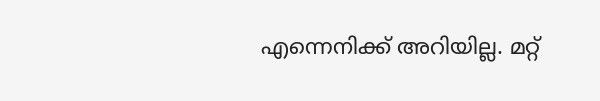എന്നെനിക്ക് അറിയില്ല. മറ്റ്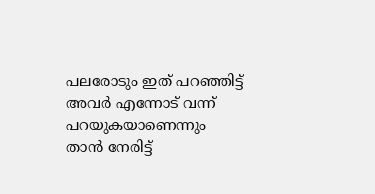പലരോടും ഇത് പറഞ്ഞിട്ട് അവർ എന്നോട് വന്ന് പറയുകയാണെന്നും താൻ നേരിട്ട്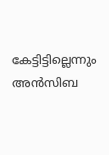കേട്ടിട്ടില്ലെന്നും അൻസിബ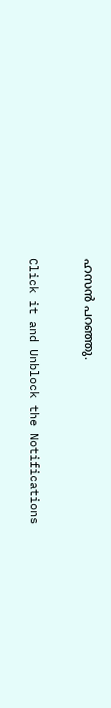ഹസൻ പറഞ്ഞു.


Click it and Unblock the Notifications